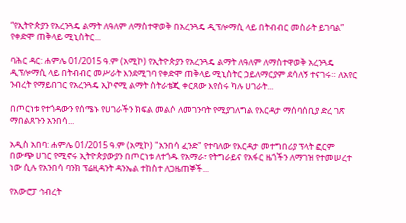“የኢትዮጵያን የአረንጓዴ ልማት ለዓለም ለማስተዋወቅ በአረንጓዴ ዲፕሎማሲ ላይ በትብብር መስራት ይገባል” የቀድሞ ጠቅላይ ሚኒስትር...

ባሕር ዳር: ሐምሌ 01/2015 ዓ.ም (አሚኮ) የኢትዮጵያን የአረንጓዴ ልማት ለዓለም ለማስተዋወቅ አረንጓዴ ዲፕሎማሲ ላይ በትብብር መሥራት እንደሚገባ የቀድሞ ጠቅላይ ሚኒስትር ኃይለማርያም ደሳለኝ ተናገሩ። ለአየር ንብረት የማይበገር የአረንጓዴ ኢኮኖሚ ልማት ስትራቴጂ ቀርጸው እየሰሩ ካሉ ሀገራት...

በጦርነቱ የተጎዳውን የሰሜኑ የሀገራችን ክፍል መልሶ ለመገንባት የሚያገለግል የእርዳታ ማሰባሰቢያ ድረ ገጽ ማበልጸጉን አንበሳ...

አዲስ አበባ: ሐምሌ 01/2015 ዓ.ም (አሚኮ) "አንበሳ ፈንድ" የተባለው የእርዳታ መተግበሪያ ፕላት ፎርም በውጭ ሀገር የሚኖሩ ኢትዮጵያውያን በጦርነቱ ለተጎዱ የአማራ፣ የትግራይና የአፋር ዜጎችን ለማገዝ የተመሠረተ ነው ሲሉ የአንበሳ ባንክ ፕሬዚዳንት ዳንኤል ተከስተ ለጋዜጠኞች...

የአውሮፓ ኅብረት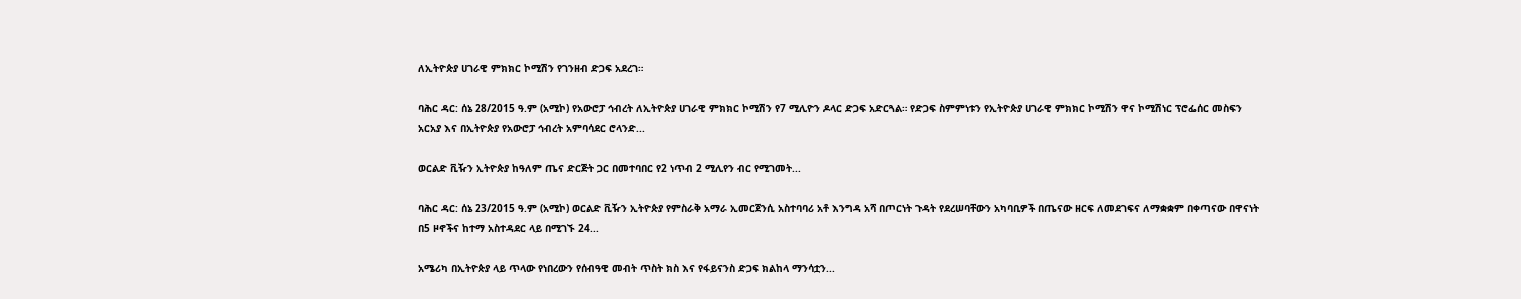ለኢትዮጵያ ሀገራዊ ምክክር ኮሚሽን የገንዘብ ድጋፍ አደረገ።

ባሕር ዳር: ሰኔ 28/2015 ዓ.ም (አሚኮ) የአውሮፓ ኅብረት ለኢትዮጵያ ሀገራዊ ምክክር ኮሚሽን የ7 ሚሊዮን ዶላር ድጋፍ አድርጓል። የድጋፍ ስምምነቱን የኢትዮጵያ ሀገራዊ ምክክር ኮሚሽን ዋና ኮሚሽነር ፕሮፌሰር መስፍን አርአያ እና በኢትዮጵያ የአውሮፓ ኅብረት አምባሳደር ሮላንድ...

ወርልድ ቪዥን ኢትዮጵያ ከዓለም ጤና ድርጅት ጋር በመተባበር የ2 ነጥብ 2 ሚሊየን ብር የሚገመት...

ባሕር ዳር: ሰኔ 23/2015 ዓ.ም (አሚኮ) ወርልድ ቪዥን ኢትዮጵያ የምስራቅ አማራ ኢመርጀንሲ አስተባባሪ አቶ እንግዳ አሻ በጦርነት ጉዳት የደረሠባቸውን አካባቢዎች በጤናው ዘርፍ ለመደገፍና ለማቋቋም በቀጣናው በዋናነት በ5 ዞኖችና ከተማ አስተዳደር ላይ በሚገኙ 24...

አሜሪካ በኢትዮጵያ ላይ ጥላው የነበረውን የሰብዓዊ መብት ጥስት ክስ እና የፋይናንስ ድጋፍ ክልከላ ማንሳቷን...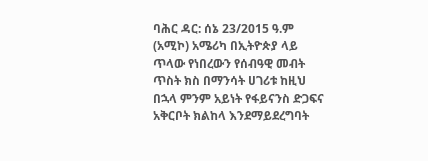ባሕር ዳር: ሰኔ 23/2015 ዓ.ም (አሚኮ) አሜሪካ በኢትዮጵያ ላይ ጥላው የነበረውን የሰብዓዊ መብት ጥስት ክስ በማንሳት ሀገሪቱ ከዚህ በኋላ ምንም አይነት የፋይናንስ ድጋፍና አቅርቦት ክልከላ እንደማይደረግባት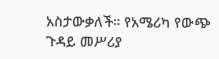አስታውቃለች። የአሜሪካ የውጭ ጉዳይ መሥሪያ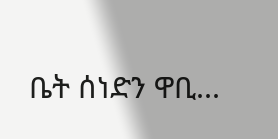ቤት ሰነድን ዋቢ...